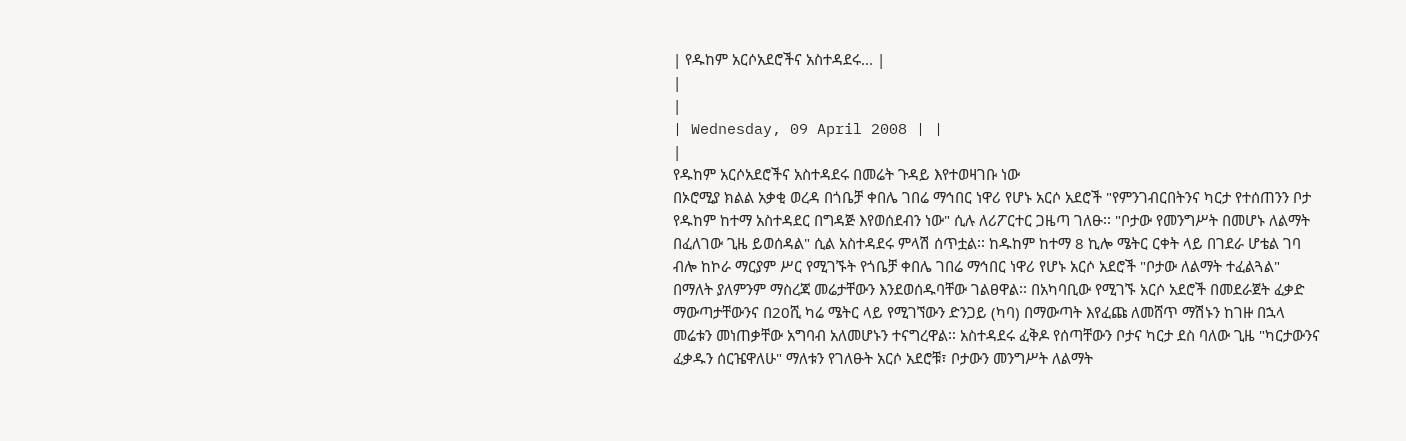| የዱከም አርሶአደሮችና አስተዳደሩ... |
|
|
| Wednesday, 09 April 2008 | |
|
የዱከም አርሶአደሮችና አስተዳደሩ በመሬት ጉዳይ እየተወዛገቡ ነው
በኦሮሚያ ክልል አቃቂ ወረዳ በጎቤቻ ቀበሌ ገበሬ ማኅበር ነዋሪ የሆኑ አርሶ አደሮች "የምንገብርበትንና ካርታ የተሰጠንን ቦታ የዱከም ከተማ አስተዳደር በግዳጅ እየወሰደብን ነው" ሲሉ ለሪፖርተር ጋዜጣ ገለፁ፡፡ "ቦታው የመንግሥት በመሆኑ ለልማት በፈለገው ጊዜ ይወሰዳል" ሲል አስተዳደሩ ምላሽ ሰጥቷል፡፡ ከዱከም ከተማ 8 ኪሎ ሜትር ርቀት ላይ በገደራ ሆቴል ገባ ብሎ ከኮራ ማርያም ሥር የሚገኙት የጎቤቻ ቀበሌ ገበሬ ማኅበር ነዋሪ የሆኑ አርሶ አደሮች "ቦታው ለልማት ተፈልጓል" በማለት ያለምንም ማስረጃ መሬታቸውን እንደወሰዱባቸው ገልፀዋል፡፡ በአካባቢው የሚገኙ አርሶ አደሮች በመደራጀት ፈቃድ ማውጣታቸውንና በ20ሺ ካሬ ሜትር ላይ የሚገኘውን ድንጋይ (ካባ) በማውጣት እየፈጩ ለመሸጥ ማሽኑን ከገዙ በኋላ መሬቱን መነጠቃቸው አግባብ አለመሆኑን ተናግረዋል፡፡ አስተዳደሩ ፈቅዶ የሰጣቸውን ቦታና ካርታ ደስ ባለው ጊዜ "ካርታውንና ፈቃዱን ሰርዤዋለሁ" ማለቱን የገለፁት አርሶ አደሮቹ፣ ቦታውን መንግሥት ለልማት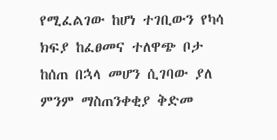የሚፈልገው ከሆነ ተገቢውን የካሳ ክፍያ ከፈፀመና ተለዋጭ ቦታ ከሰጠ በኋላ መሆን ሲገባው ያለ ምንም ማስጠንቀቂያ ቅድመ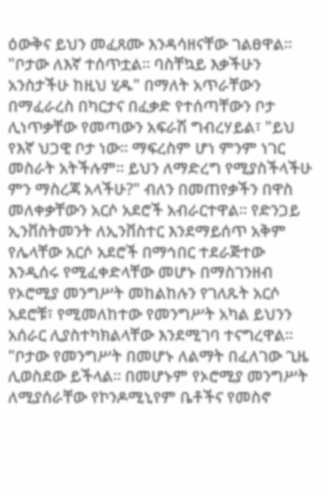ዕውቅና ይህን መፈጸሙ እንዳሳዘናቸው ገልፀዋል፡፡ "ቦታው ለእኛ ተሰጥቷል፡፡ ባስቸኳይ እቃችሁን አንስታችሁ ከዚህ ሂዱ" በማለት አጥራቸውን በማፈራረስ በካርታና በፈቃድ የተሰጣቸውን ቦታ ሊነጥቃቸው የመጣውን አፍራሽ ግብረሃይል፣ "ይህ የእኛ ህጋዊ ቦታ ነው፡፡ ማፍረስም ሆነ ምንም ነገር መስራት አትችሉም፡፡ ይህን ለማድረግ የሚያስችላችሁ ምን ማስረጃ አላችሁ?" ብለን በመጠየቃችን በዋስ መለቀቃቸውን አርሶ አደሮች አብራርተዋል፡፡ የድንጋይ ኢንቨስትመንት ለኢንቨስተር እንደማይሰጥ አቅም የሌላቸው አርሶ አደሮች በማኅበር ተደራጅተው እንዲሰሩ የሚፈቀድላቸው መሆኑ በማስገንዘብ የኦሮሚያ መንግሥት መከልከሉን የገለጹት አርሶ አደሮቹ፣ የሚመለከተው የመንግሥት አካል ይህንን አሰራር ሊያስተካክልላቸው እንደሚገባ ተናግረዋል፡፡ "ቦታው የመንግሥት በመሆኑ ለልማት በፈለገው ጊዜ ሊወስደው ይችላል፡፡ በመሆኑም የኦሮሚያ መንግሥት ለሚያሰራቸው የኮንዶሚኒየም ቤቶችና የመስኖ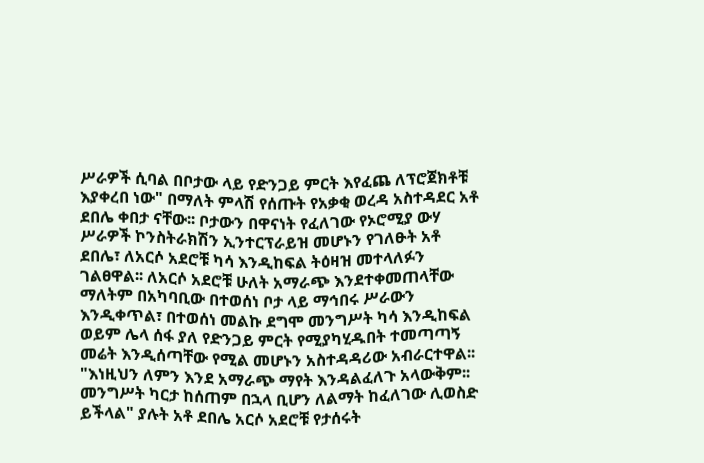ሥራዎች ሲባል በቦታው ላይ የድንጋይ ምርት እየፈጨ ለፕሮጀክቶቹ እያቀረበ ነው" በማለት ምላሽ የሰጡት የአቃቂ ወረዳ አስተዳደር አቶ ደበሌ ቀበታ ናቸው፡፡ ቦታውን በዋናነት የፈለገው የኦሮሚያ ውሃ ሥራዎች ኮንስትራክሽን ኢንተርፕራይዝ መሆኑን የገለፁት አቶ ደበሌ፣ ለአርሶ አደሮቹ ካሳ እንዲከፍል ትዕዛዝ መተላለፉን ገልፀዋል፡፡ ለአርሶ አደሮቹ ሁለት አማራጭ እንደተቀመጠላቸው ማለትም በአካባቢው በተወሰነ ቦታ ላይ ማኅበሩ ሥራውን እንዲቀጥል፣ በተወሰነ መልኩ ደግሞ መንግሥት ካሳ እንዲከፍል ወይም ሌላ ሰፋ ያለ የድንጋይ ምርት የሚያካሂዱበት ተመጣጣኝ መሬት እንዲሰጣቸው የሚል መሆኑን አስተዳዳሪው አብራርተዋል፡፡ "እነዚህን ለምን እንደ አማራጭ ማየት እንዳልፈለጉ አላውቅም፡፡ መንግሥት ካርታ ከሰጠም በኋላ ቢሆን ለልማት ከፈለገው ሊወስድ ይችላል" ያሉት አቶ ደበሌ አርሶ አደሮቹ የታሰሩት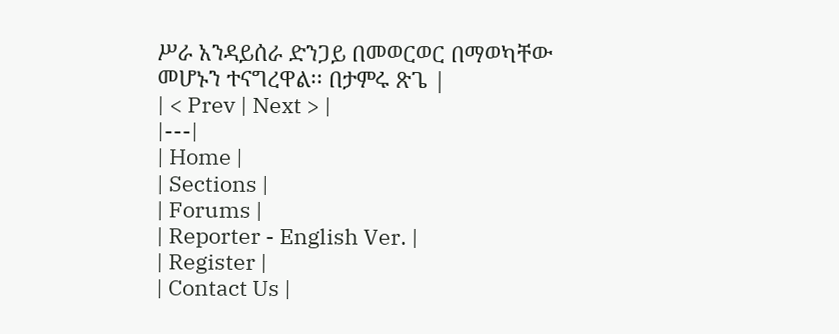ሥራ አንዳይሰራ ድንጋይ በመወርወር በማወካቸው መሆኑን ተናግረዋል፡፡ በታምሩ ጽጌ |
| < Prev | Next > |
|---|
| Home |
| Sections |
| Forums |
| Reporter - English Ver. |
| Register |
| Contact Us |